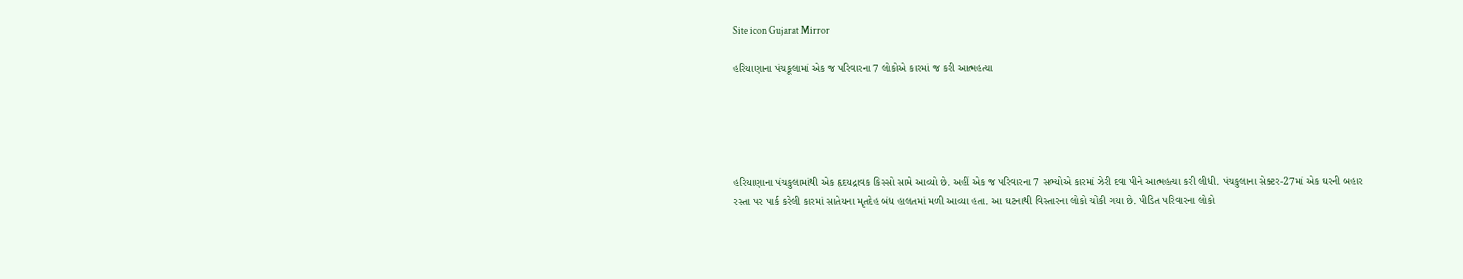Site icon Gujarat Mirror

હરિયાણાના પંચકૂલામાં એક જ પરિવારના 7 લોકોએ કારમાં જ કરી આત્મહત્યા





હરિયાણાના પંચકુલામાંથી એક હૃદયદ્રાવક કિસ્સો સામે આવ્યો છે. અહીં એક જ પરિવારના 7 સભ્યોએ કારમાં ઝેરી દવા પીને આત્મહત્યા કરી લીધી. પંચકુલાના સેક્ટર-27માં એક ઘરની બહાર રસ્તા પર પાર્ક કરેલી કારમાં સાતેયના મૃતદેહ બંધ હાલતમાં મળી આવ્યા હતા. આ ઘટનાથી વિસ્તારના લોકો ચોંકી ગયા છે. પીડિત પરિવારના લોકો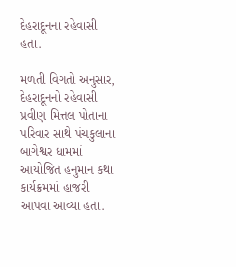દેહરાદૂનના રહેવાસી હતા.

મળતી વિગતો અનુસાર, દેહરાદૂનનો રહેવાસી પ્રવીણ મિત્તલ પોતાના પરિવાર સાથે પંચકુલાના બાગેશ્વર ધામમાં આયોજિત હનુમાન કથા કાર્યક્રમમાં હાજરી આપવા આવ્યા હતા.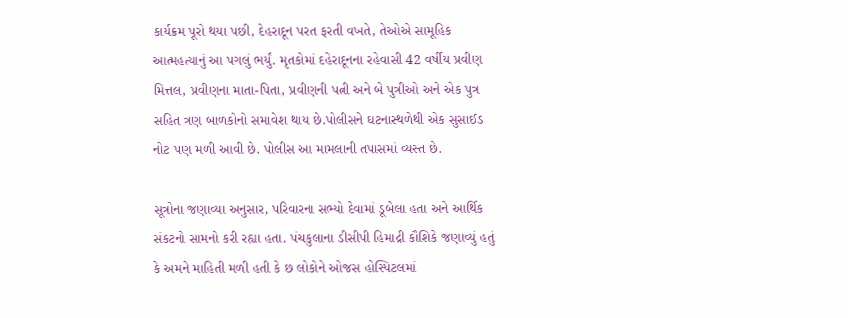કાર્યક્રમ પૂરો થયા પછી, દેહરાદૂન પરત ફરતી વખતે, તેઓએ સામૂહિક આત્મહત્યાનું આ પગલું ભર્યું. મૃતકોમાં દહેરાદૂનના રહેવાસી 42 વર્ષીય પ્રવીણ મિત્તલ, પ્રવીણના માતા-પિતા, પ્રવીણની પત્ની અને બે પુત્રીઓ અને એક પુત્ર સહિત ત્રણ બાળકોનો સમાવેશ થાય છે.પોલીસને ઘટનાસ્થળેથી એક સુસાઈડ નોટ પણ મળી આવી છે. પોલીસ આ મામલાની તપાસમાં વ્યસ્ત છે.

સૂત્રોના જણાવ્યા અનુસાર, પરિવારના સભ્યો દેવામાં ડૂબેલા હતા અને આર્થિક સંકટનો સામનો કરી રહ્યા હતા. પંચકુલાના ડીસીપી હિમાદ્રી કૌશિકે જણાવ્યું હતું કે અમને માહિતી મળી હતી કે છ લોકોને ઓજસ હોસ્પિટલમાં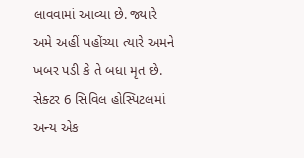લાવવામાં આવ્યા છે. જ્યારે અમે અહીં પહોંચ્યા ત્યારે અમને ખબર પડી કે તે બધા મૃત છે. સેક્ટર 6 સિવિલ હોસ્પિટલમાં અન્ય એક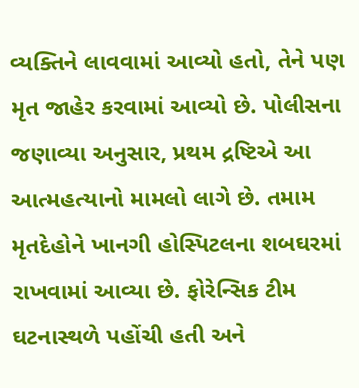વ્યક્તિને લાવવામાં આવ્યો હતો, તેને પણ મૃત જાહેર કરવામાં આવ્યો છે. પોલીસના જણાવ્યા અનુસાર, પ્રથમ દ્રષ્ટિએ આ આત્મહત્યાનો મામલો લાગે છે. તમામ મૃતદેહોને ખાનગી હોસ્પિટલના શબઘરમાં રાખવામાં આવ્યા છે. ફોરેન્સિક ટીમ ઘટનાસ્થળે પહોંચી હતી અને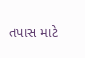તપાસ માટે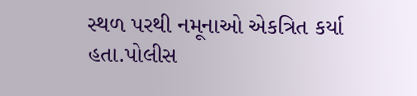સ્થળ પરથી નમૂનાઓ એકત્રિત કર્યા હતા.પોલીસ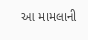આ મામલાની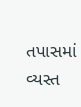તપાસમાં વ્યસ્ત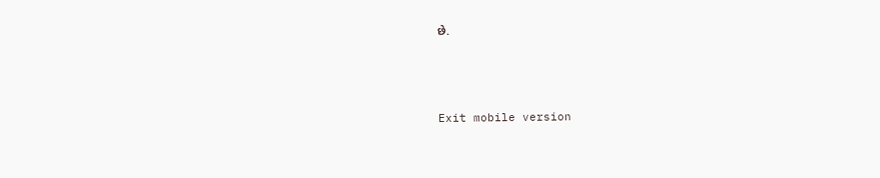છે.



Exit mobile version